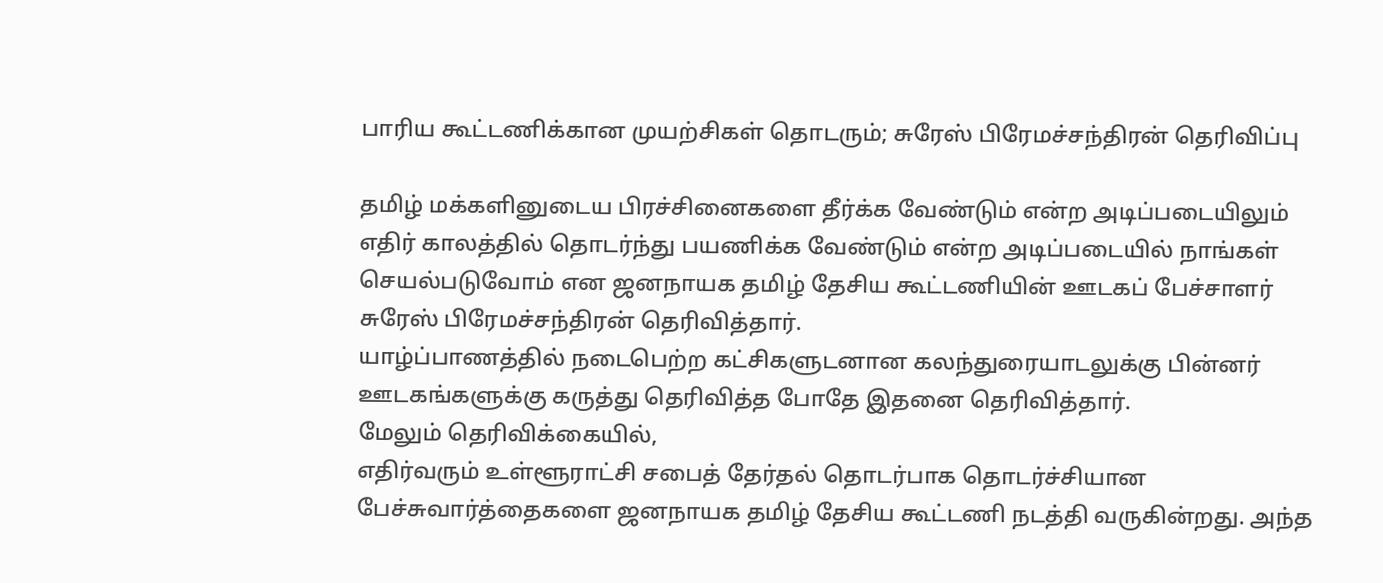பாரிய கூட்டணிக்கான முயற்சிகள் தொடரும்; சுரேஸ் பிரேமச்சந்திரன் தெரிவிப்பு

தமிழ் மக்களினுடைய பிரச்சினைகளை தீர்க்க வேண்டும் என்ற அடிப்படையிலும் எதிர் காலத்தில் தொடர்ந்து பயணிக்க வேண்டும் என்ற அடிப்படையில் நாங்கள் செயல்படுவோம் என ஜனநாயக தமிழ் தேசிய கூட்டணியின் ஊடகப் பேச்சாளர் சுரேஸ் பிரேமச்சந்திரன் தெரிவித்தார்.
யாழ்ப்பாணத்தில் நடைபெற்ற கட்சிகளுடனான கலந்துரையாடலுக்கு பின்னர் ஊடகங்களுக்கு கருத்து தெரிவித்த போதே இதனை தெரிவித்தார்.
மேலும் தெரிவிக்கையில்,
எதிர்வரும் உள்ளூராட்சி சபைத் தேர்தல் தொடர்பாக தொடர்ச்சியான பேச்சுவார்த்தைகளை ஜனநாயக தமிழ் தேசிய கூட்டணி நடத்தி வருகின்றது. அந்த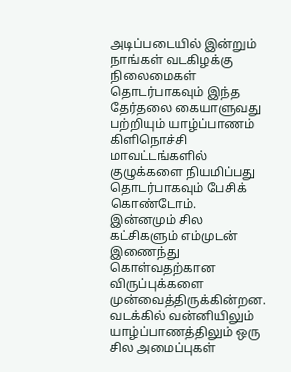அடிப்படையில் இன்றும் நாங்கள் வடகிழக்கு நிலைமைகள் தொடர்பாகவும் இந்த தேர்தலை கையாளுவது பற்றியும் யாழ்ப்பாணம் கிளிநொச்சி மாவட்டங்களில் குழுக்களை நியமிப்பது தொடர்பாகவும் பேசிக் கொண்டோம்.
இன்னமும் சில கட்சிகளும் எம்முடன் இணைந்து கொள்வதற்கான விருப்புக்களை முன்வைத்திருக்கின்றன. வடக்கில் வன்னியிலும் யாழ்ப்பாணத்திலும் ஒரு சில அமைப்புகள்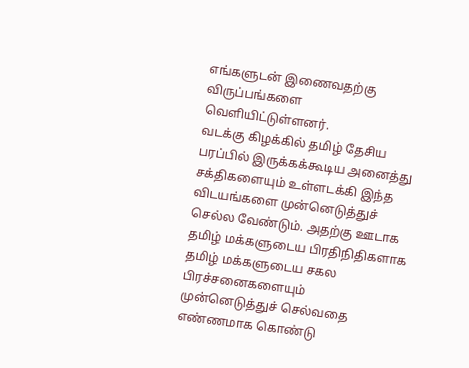எங்களுடன் இணைவதற்கு விருப்பங்களை வெளியிட்டுள்ளனர்.
வடக்கு கிழக்கில் தமிழ் தேசிய பரப்பில் இருக்கக்கூடிய அனைத்து சக்திகளையும் உள்ளடக்கி இந்த விடயங்களை முன்னெடுத்துச் செல்ல வேண்டும். அதற்கு ஊடாக தமிழ் மக்களுடைய பிரதிநிதிகளாக தமிழ் மக்களுடைய சகல பிரச்சனைகளையும் முன்னெடுத்துச் செல்வதை எண்ணமாக கொண்டு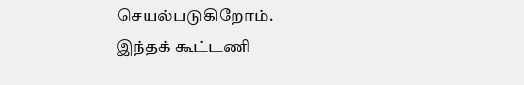செயல்படுகிறோம்.
இந்தக் கூட்டணி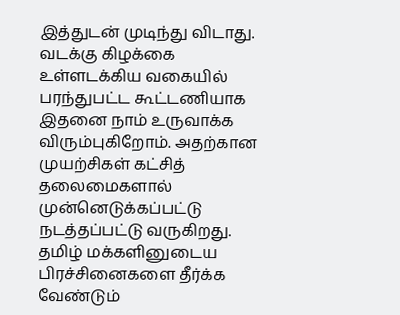இத்துடன் முடிந்து விடாது. வடக்கு கிழக்கை உள்ளடக்கிய வகையில் பரந்துபட்ட கூட்டணியாக இதனை நாம் உருவாக்க விரும்புகிறோம். அதற்கான முயற்சிகள் கட்சித் தலைமைகளால் முன்னெடுக்கப்பட்டு நடத்தப்பட்டு வருகிறது.
தமிழ் மக்களினுடைய பிரச்சினைகளை தீர்க்க வேண்டும்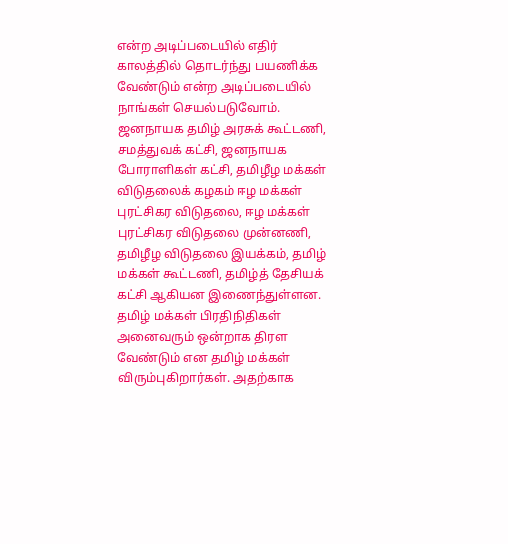என்ற அடிப்படையில் எதிர் காலத்தில் தொடர்ந்து பயணிக்க வேண்டும் என்ற அடிப்படையில் நாங்கள் செயல்படுவோம்.
ஜனநாயக தமிழ் அரசுக் கூட்டணி, சமத்துவக் கட்சி, ஜனநாயக போராளிகள் கட்சி, தமிழீழ மக்கள் விடுதலைக் கழகம் ஈழ மக்கள் புரட்சிகர விடுதலை, ஈழ மக்கள் புரட்சிகர விடுதலை முன்னணி, தமிழீழ விடுதலை இயக்கம், தமிழ் மக்கள் கூட்டணி, தமிழ்த் தேசியக் கட்சி ஆகியன இணைந்துள்ளன.
தமிழ் மக்கள் பிரதிநிதிகள் அனைவரும் ஒன்றாக திரள வேண்டும் என தமிழ் மக்கள் விரும்புகிறார்கள். அதற்காக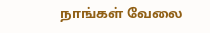நாங்கள் வேலை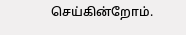செய்கின்றோம்.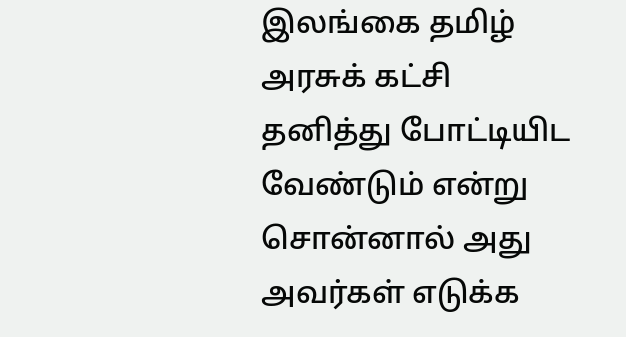இலங்கை தமிழ் அரசுக் கட்சி தனித்து போட்டியிட வேண்டும் என்று சொன்னால் அது அவர்கள் எடுக்க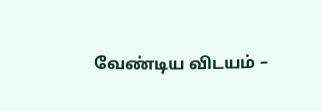வேண்டிய விடயம் –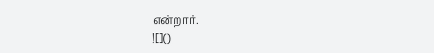என்றார்.
![]()